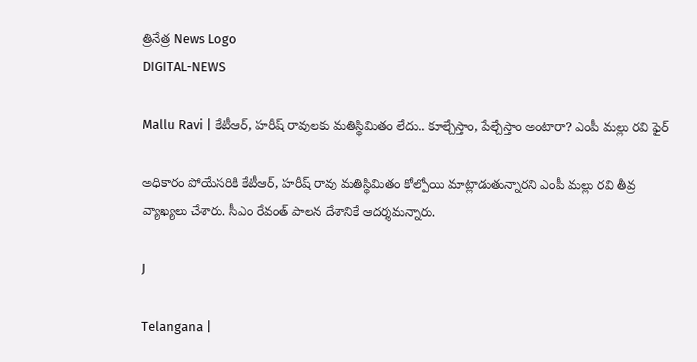త్రినేత్ర News Logo
DIGITAL-NEWS

Mallu Ravi | కేటీఆర్, హరీష్ రావులకు మతిస్థిమితం లేదు.. కూల్చేస్తాం, పేల్చేస్తాం అంటారా? ఎంపీ మల్లు రవి ఫైర్

అధికారం పోయేసరికి కేటీఆర్, హరీష్ రావు మతిస్థిమితం కోల్పోయి మాట్లాడుతున్నారని ఎంపీ మల్లు రవి తీవ్ర వ్యాఖ్యలు చేశారు. సీఎం రేవంత్ పాలన దేశానికే ఆదర్శమన్నారు.

J

Telangana |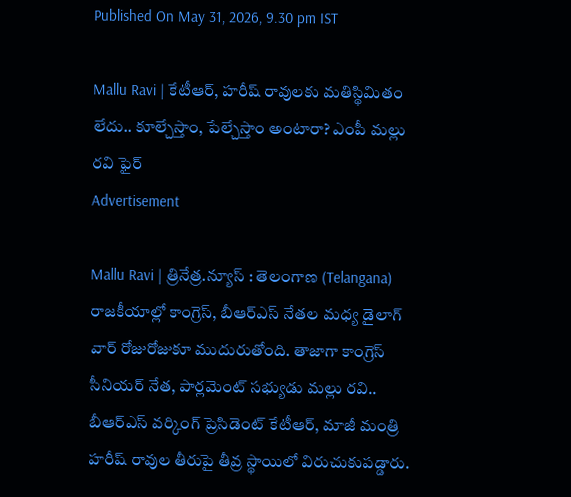Published On May 31, 2026, 9.30 pm IST

Mallu Ravi | కేటీఆర్, హరీష్ రావులకు మతిస్థిమితం లేదు.. కూల్చేస్తాం, పేల్చేస్తాం అంటారా? ఎంపీ మల్లు రవి ఫైర్
Advertisement

Mallu Ravi | త్రినేత్ర.న్యూస్ : తెలంగాణ (Telangana) రాజకీయాల్లో కాంగ్రెస్, బీఆర్ఎస్ నేతల మధ్య డైలాగ్ వార్ రోజురోజుకూ ముదురుతోంది. తాజాగా కాంగ్రెస్ సీనియర్ నేత, పార్లమెంట్ సభ్యుడు మల్లు రవి.. బీఆర్ఎస్ వర్కింగ్ ప్రెసిడెంట్ కేటీఆర్, మాజీ మంత్రి హరీష్ రావుల తీరుపై తీవ్ర స్థాయిలో విరుచుకుపడ్డారు.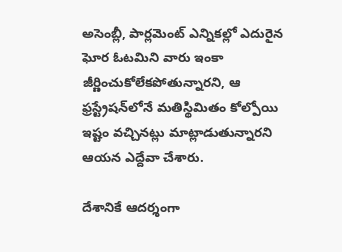అసెంబ్లీ, పార్లమెంట్ ఎన్నికల్లో ఎదురైన ఘోర ఓటమిని వారు ఇంకా జీర్ణించుకోలేకపోతున్నారని, ఆ ఫ్రస్ట్రేషన్‌లోనే మతిస్థిమితం కోల్పోయి ఇష్టం వచ్చినట్లు మాట్లాడుతున్నారని ఆయన ఎద్దేవా చేశారు.

దేశానికే ఆదర్శంగా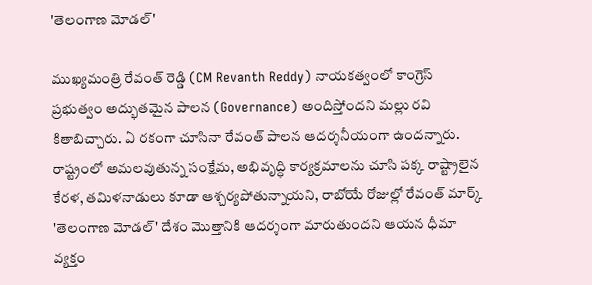'తెలంగాణ మోడల్'

ముఖ్యమంత్రి రేవంత్ రెడ్డి (CM Revanth Reddy) నాయకత్వంలో కాంగ్రెస్ ప్రభుత్వం అద్భుతమైన పాలన (Governance) అందిస్తోందని మల్లు రవి కితాబిచ్చారు. ఏ రకంగా చూసినా రేవంత్ పాలన ఆదర్శనీయంగా ఉందన్నారు. రాష్ట్రంలో అమలవుతున్న సంక్షేమ, అభివృద్ధి కార్యక్రమాలను చూసి పక్క రాష్ట్రాలైన కేరళ, తమిళనాడులు కూడా ఆశ్చర్యపోతున్నాయని, రాబోయే రోజుల్లో రేవంత్ మార్క్ 'తెలంగాణ మోడల్' దేశం మొత్తానికి ఆదర్శంగా మారుతుందని ఆయన ధీమా వ్యక్తం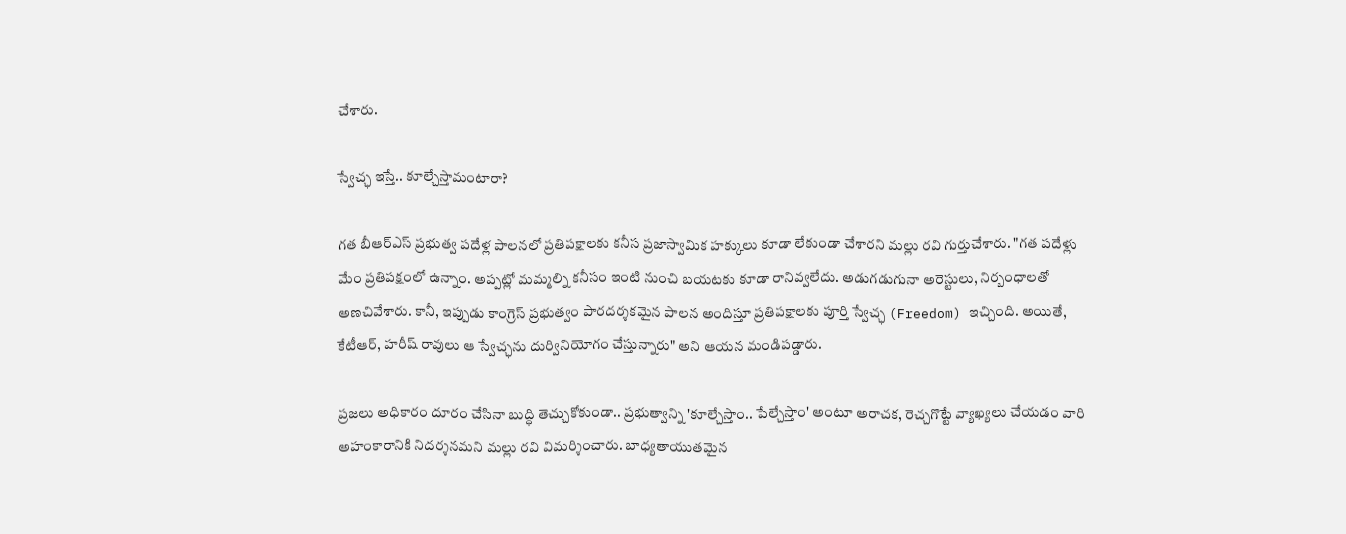చేశారు.

స్వేచ్ఛ ఇస్తే.. కూల్చేస్తామంటారా?

గత బీఆర్ఎస్ ప్రభుత్వ పదేళ్ల పాలనలో ప్రతిపక్షాలకు కనీస ప్రజాస్వామిక హక్కులు కూడా లేకుండా చేశారని మల్లు రవి గుర్తుచేశారు. "గత పదేళ్లు మేం ప్రతిపక్షంలో ఉన్నాం. అప్పట్లో మమ్మల్ని కనీసం ఇంటి నుంచి బయటకు కూడా రానివ్వలేదు. అడుగడుగునా అరెస్టులు, నిర్బంధాలతో అణచివేశారు. కానీ, ఇప్పుడు కాంగ్రెస్ ప్రభుత్వం పారదర్శకమైన పాలన అందిస్తూ ప్రతిపక్షాలకు పూర్తి స్వేచ్ఛ (Freedom) ఇచ్చింది. అయితే, కేటీఆర్, హరీష్ రావులు ఆ స్వేచ్ఛను దుర్వినియోగం చేస్తున్నారు" అని ఆయన మండిపడ్డారు.

ప్రజలు అధికారం దూరం చేసినా బుద్ధి తెచ్చుకోకుండా.. ప్రభుత్వాన్ని 'కూల్చేస్తాం.. పేల్చేస్తాం' అంటూ అరాచక, రెచ్చగొట్టే వ్యాఖ్యలు చేయడం వారి అహంకారానికి నిదర్శనమని మల్లు రవి విమర్శించారు. బాధ్యతాయుతమైన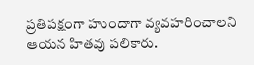ప్రతిపక్షంగా హుందాగా వ్యవహరించాలని ఆయన హితవు పలికారు.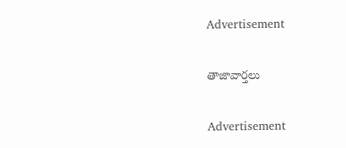Advertisement

తాజావార్తలు

Advertisement